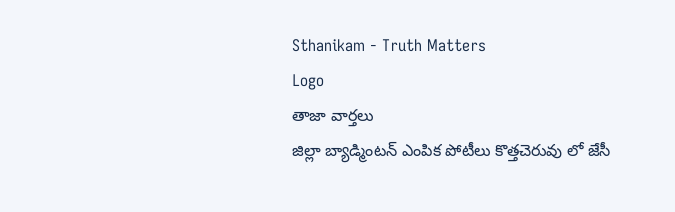Sthanikam - Truth Matters
Logo
తాజా వార్తలు
జిల్లా బ్యాడ్మింటన్ ఎంపిక పోటీలు కొత్తచెరువు లో జేసీ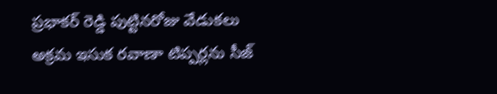ప్రభాకర్ రెడ్డి పుట్టినరోజు వేడుకలు అక్రమ ఇసుక రవాణా టిప్పర్లను సీజ్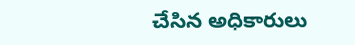చేసిన అధికారులు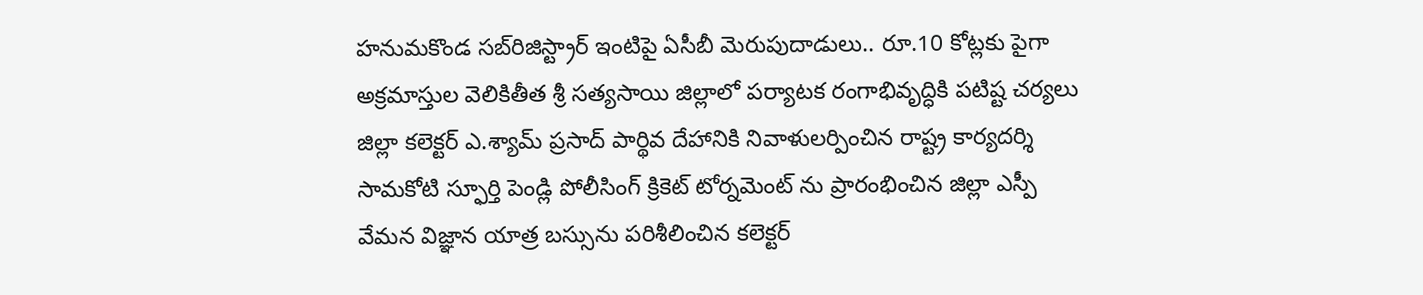హనుమకొండ సబ్‌రిజిస్ట్రార్ ఇంటిపై ఏసీబీ మెరుపుదాడులు.. రూ.10 కోట్లకు పైగా అక్రమాస్తుల వెలికితీత శ్రీ సత్యసాయి జిల్లాలో పర్యాటక రంగాభివృద్ధికి పటిష్ట చర్యలు జిల్లా కలెక్టర్ ఎ.శ్యామ్ ప్రసాద్ పార్థివ దేహానికి నివాళులర్పించిన రాష్ట్ర కార్యదర్శి సామకోటి స్ఫూర్తి పెండ్లి పోలీసింగ్ క్రికెట్ టోర్నమెంట్ ను ప్రారంభించిన జిల్లా ఎస్పీ వేమన విజ్ఞాన యాత్ర బస్సును పరిశీలించిన కలెక్టర్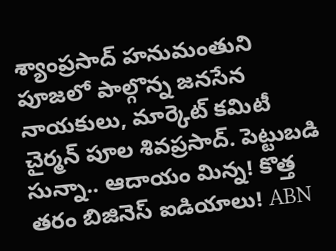శ్యాంప్రసాద్ హనుమంతుని పూజలో పాల్గొన్న జనసేన నాయకులు, మార్కెట్ కమిటీ చైర్మన్ పూల శివప్రసాద్. పెట్టుబడి సున్నా.. ఆదాయం మిన్న! కొత్త తరం బిజినెస్ ఐడియాలు! ABN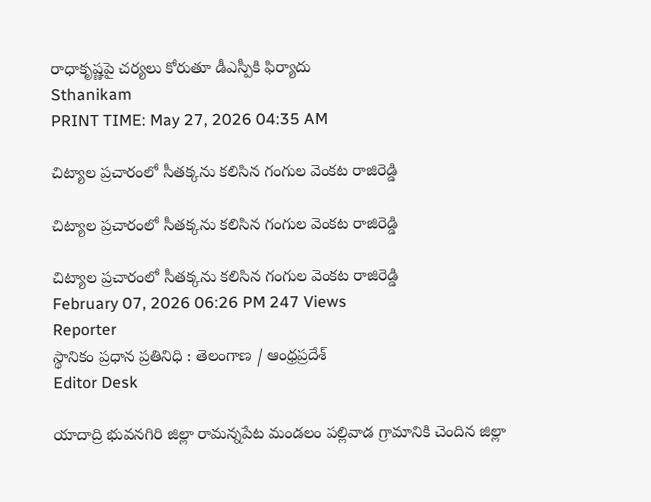రాధాకృష్ణపై చర్యలు కోరుతూ డీఎస్పీకి ఫిర్యాదు
Sthanikam
PRINT TIME: May 27, 2026 04:35 AM

చిట్యాల ప్రచారంలో సీతక్కను కలిసిన గంగుల వెంకట రాజిరెడ్డి

చిట్యాల ప్రచారంలో సీతక్కను కలిసిన గంగుల వెంకట రాజిరెడ్డి

చిట్యాల ప్రచారంలో సీతక్కను కలిసిన గంగుల వెంకట రాజిరెడ్డి
February 07, 2026 06:26 PM 247 Views
Reporter
స్థానికం ప్రధాన ప్రతినిధి : తెలంగాణ / ఆంధ్రప్రదేశ్
Editor Desk

యాదాద్రి భువనగిరి జిల్లా రామన్నపేట మండలం పల్లివాడ గ్రామానికి చెందిన జిల్లా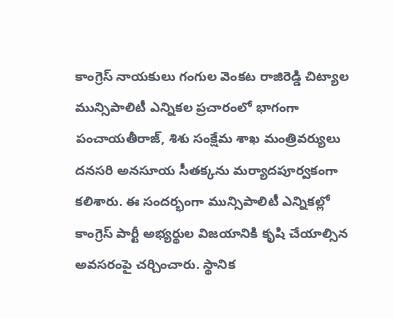కాంగ్రెస్ నాయకులు గంగుల వెంకట రాజిరెడ్డి చిట్యాల మున్సిపాలిటీ ఎన్నికల ప్రచారంలో భాగంగా పంచాయతీరాజ్, శిశు సంక్షేమ శాఖ మంత్రివర్యులు దనసరి అనసూయ సీతక్కను మర్యాదపూర్వకంగా కలిశారు. ఈ సందర్భంగా మున్సిపాలిటీ ఎన్నికల్లో కాంగ్రెస్ పార్టీ అభ్యర్థుల విజయానికి కృషి చేయాల్సిన అవసరంపై చర్చించారు. స్థానిక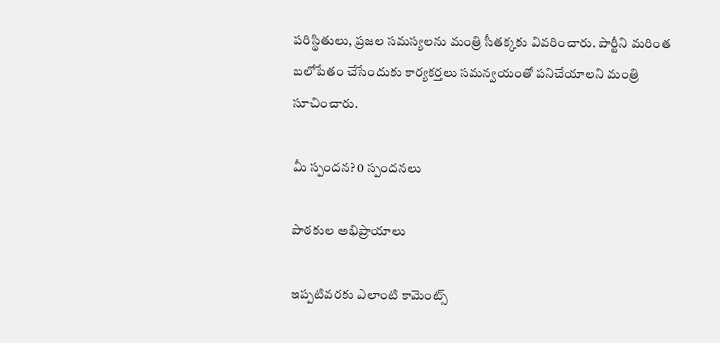పరిస్థితులు, ప్రజల సమస్యలను మంత్రి సీతక్కకు వివరించారు. పార్టీని మరింత బలోపేతం చేసేందుకు కార్యకర్తలు సమన్వయంతో పనిచేయాలని మంత్రి సూచించారు.

మీ స్పందన? 0 స్పందనలు

పాఠకుల అభిప్రాయాలు

ఇప్పటివరకు ఎలాంటి కామెంట్స్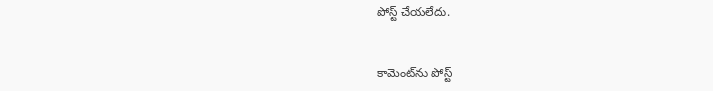పోస్ట్ చేయలేదు.


కామెంట్‌ను పోస్ట్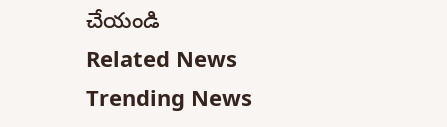చేయండి
Related News
Trending News